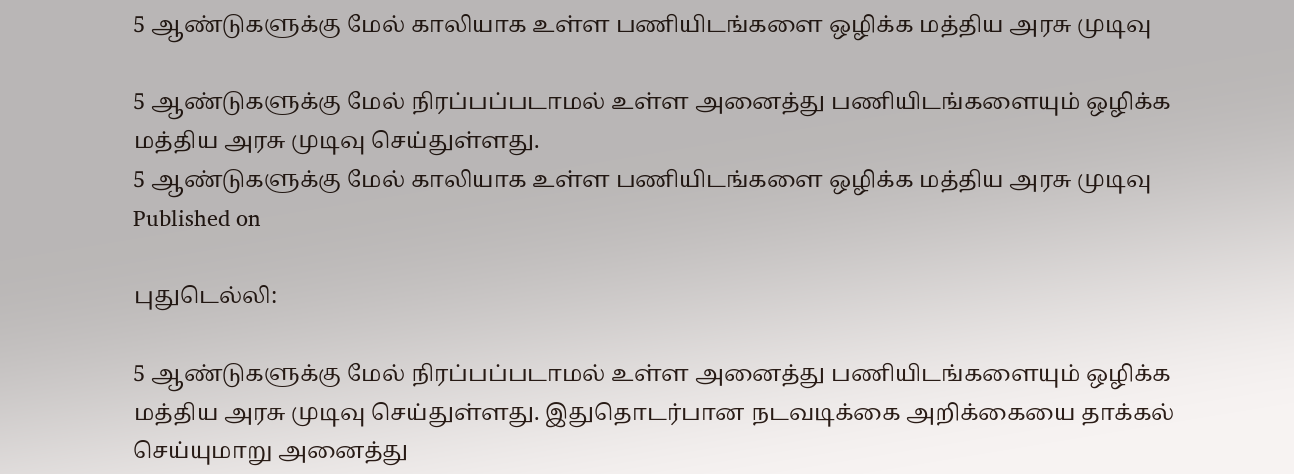5 ஆண்டுகளுக்கு மேல் காலியாக உள்ள பணியிடங்களை ஒழிக்க மத்திய அரசு முடிவு

5 ஆண்டுகளுக்கு மேல் நிரப்பப்படாமல் உள்ள அனைத்து பணியிடங்களையும் ஒழிக்க மத்திய அரசு முடிவு செய்துள்ளது.
5 ஆண்டுகளுக்கு மேல் காலியாக உள்ள பணியிடங்களை ஒழிக்க மத்திய அரசு முடிவு
Published on

புதுடெல்லி:

5 ஆண்டுகளுக்கு மேல் நிரப்பப்படாமல் உள்ள அனைத்து பணியிடங்களையும் ஒழிக்க மத்திய அரசு முடிவு செய்துள்ளது. இதுதொடர்பான நடவடிக்கை அறிக்கையை தாக்கல் செய்யுமாறு அனைத்து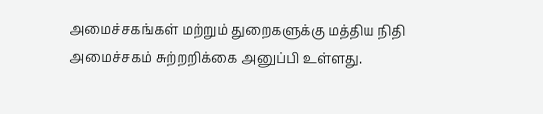அமைச்சகங்கள் மற்றும் துறைகளுக்கு மத்திய நிதி அமைச்சகம் சுற்றறிக்கை அனுப்பி உள்ளது.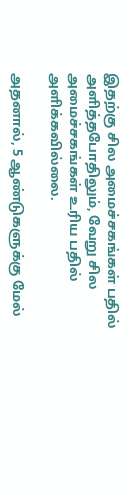இதற்கு சில அமைச்சகங்கள் பதில் அளித்தபோதிலும், வேறு சில அமைச்சகங்கள் உரிய பதில் அளிக்கவில்லை.

அதனால், 5 ஆண்டுகளுக்கு மேல்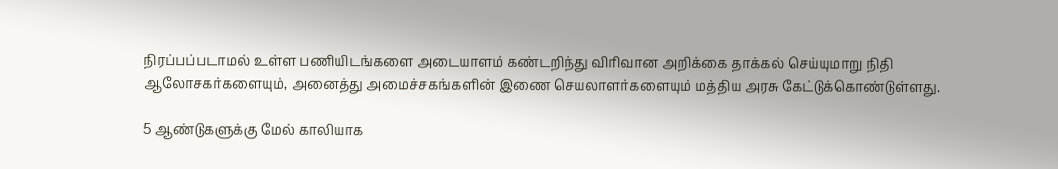நிரப்பப்படாமல் உள்ள பணியிடங்களை அடையாளம் கண்டறிந்து விரிவான அறிக்கை தாக்கல் செய்யுமாறு நிதி ஆலோசகர்களையும், அனைத்து அமைச்சகங்களின் இணை செயலாளர்களையும் மத்திய அரசு கேட்டுக்கொண்டுள்ளது.

5 ஆண்டுகளுக்கு மேல் காலியாக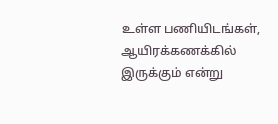உள்ள பணியிடங்கள், ஆயிரக்கணக்கில் இருக்கும் என்று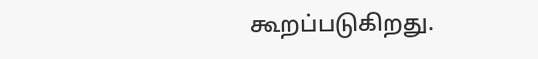கூறப்படுகிறது.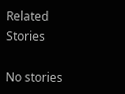Related Stories

No stories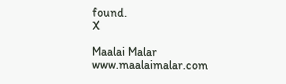found.
X

Maalai Malar
www.maalaimalar.com